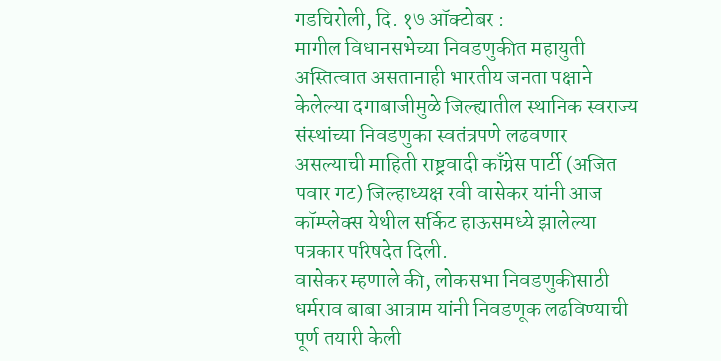गडचिरोली, दि. १७ ऑक्टोबर :
मागील विधानसभेच्या निवडणुकीत महायुती अस्तित्वात असतानाही भारतीय जनता पक्षाने केलेल्या दगाबाजीमुळे जिल्ह्यातील स्थानिक स्वराज्य संस्थांच्या निवडणुका स्वतंत्रपणे लढवणार असल्याची माहिती राष्ट्रवादी काँग्रेस पार्टी (अजित पवार गट) जिल्हाध्यक्ष रवी वासेकर यांनी आज कॉम्प्लेक्स येथील सर्किट हाऊसमध्ये झालेल्या पत्रकार परिषदेत दिली.
वासेकर म्हणाले की, लोकसभा निवडणुकीसाठी धर्मराव बाबा आत्राम यांनी निवडणूक लढविण्याची पूर्ण तयारी केली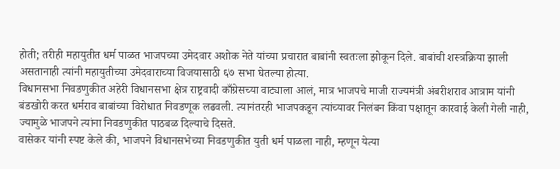होती; तरीही महायुतीत धर्म पाळत भाजपच्या उमेदवार अशोक नेते यांच्या प्रचारात बाबांनी स्वतःला झोकून दिले. बाबांची शस्त्रक्रिया झाली असतानाही त्यांनी महायुतीच्या उमेदवाराच्या विजयासाठी ६७ सभा घेतल्या होत्या.
विधानसभा निवडणुकीत अहेरी विधानसभा क्षेत्र राष्ट्रवादी काँग्रेसच्या वाट्याला आलं, मात्र भाजपचे माजी राज्यमंत्री अंबरीशराव आत्राम यांनी बंडखोरी करत धर्मराव बाबांच्या विरोधात निवडणूक लढवली. त्यानंतरही भाजपकडून त्यांच्यावर निलंबन किंवा पक्षातून कारवाई केली गेली नाही, ज्यामुळे भाजपने त्यांना निवडणुकीत पाठबळ दिल्याचे दिसते.
वासेकर यांनी स्पष्ट केले की, भाजपने विधानसभेच्या निवडणुकीत युती धर्म पाळला नाही, म्हणून येत्या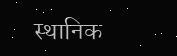स्थानिक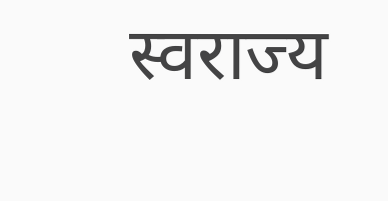स्वराज्य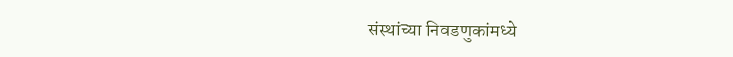संस्थांच्या निवडणुकांमध्ये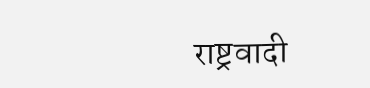राष्ट्रवादी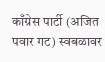काँग्रेस पार्टी (अजित पवार गट) स्वबळावर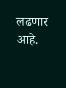लढणार आहे.